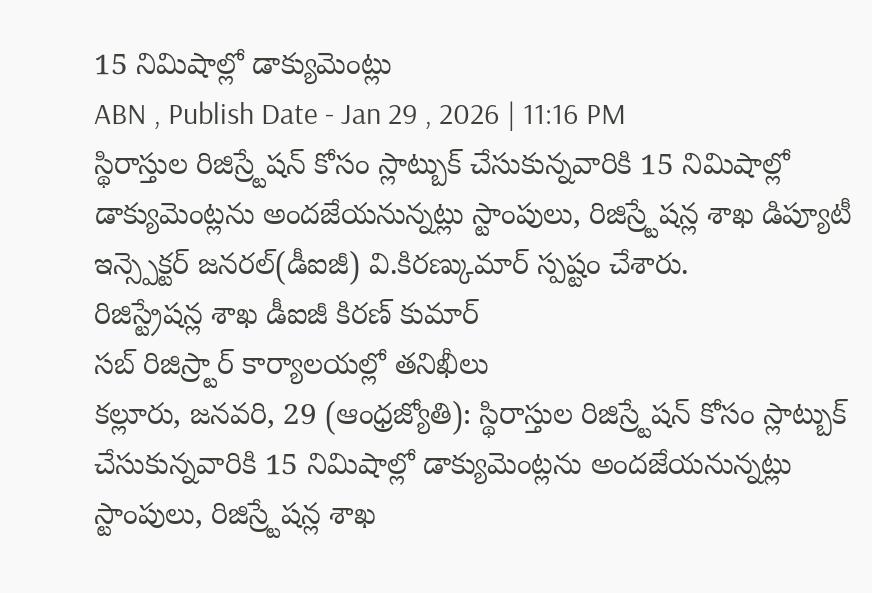15 నిమిషాల్లో డాక్యుమెంట్లు
ABN , Publish Date - Jan 29 , 2026 | 11:16 PM
స్థిరాస్తుల రిజిస్ర్టేషన్ కోసం స్లాట్బుక్ చేసుకున్నవారికి 15 నిమిషాల్లో డాక్యుమెంట్లను అందజేయనున్నట్లు స్టాంపులు, రిజిస్ర్టేషన్ల శాఖ డిప్యూటీ ఇన్స్పెక్టర్ జనరల్(డీఐజీ) వి.కిరణ్కుమార్ స్పష్టం చేశారు.
రిజిస్ట్రేషన్ల శాఖ డీఐజీ కిరణ్ కుమార్
సబ్ రిజిస్ర్టార్ కార్యాలయల్లో తనిఖీలు
కల్లూరు, జనవరి, 29 (ఆంధ్రజ్యోతి): స్థిరాస్తుల రిజిస్ర్టేషన్ కోసం స్లాట్బుక్ చేసుకున్నవారికి 15 నిమిషాల్లో డాక్యుమెంట్లను అందజేయనున్నట్లు స్టాంపులు, రిజిస్ర్టేషన్ల శాఖ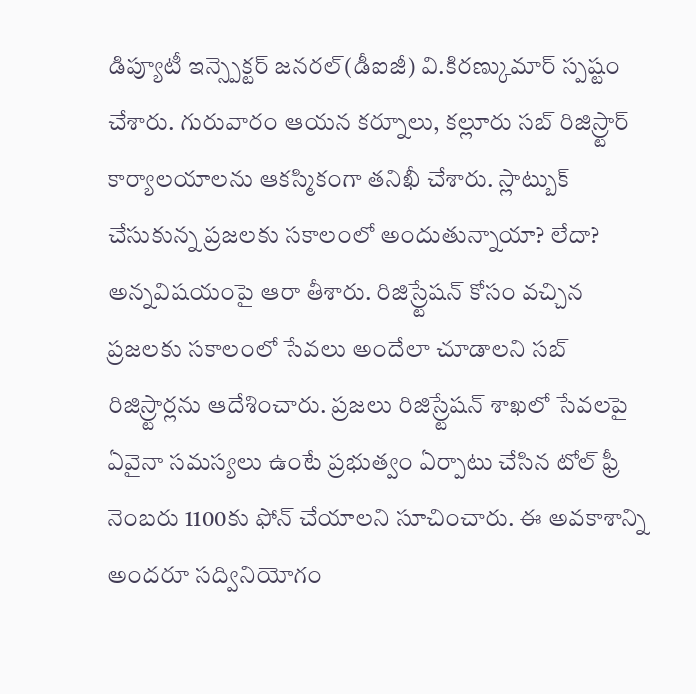డిప్యూటీ ఇన్స్పెక్టర్ జనరల్(డీఐజీ) వి.కిరణ్కుమార్ స్పష్టం చేశారు. గురువారం ఆయన కర్నూలు, కల్లూరు సబ్ రిజిస్ర్టార్ కార్యాలయాలను ఆకస్మికంగా తనిఖీ చేశారు. స్లాట్బుక్ చేసుకున్న ప్రజలకు సకాలంలో అందుతున్నాయా? లేదా? అన్నవిషయంపై ఆరా తీశారు. రిజిస్ర్టేషన్ కోసం వచ్చిన ప్రజలకు సకాలంలో సేవలు అందేలా చూడాలని సబ్ రిజిస్ర్టార్లను ఆదేశించారు. ప్రజలు రిజిస్ర్టేషన్ శాఖలో సేవలపై ఏవైనా సమస్యలు ఉంటే ప్రభుత్వం ఏర్పాటు చేసిన టోల్ ఫ్రీ నెంబరు 1100కు ఫోన్ చేయాలని సూచించారు. ఈ అవకాశాన్ని అందరూ సద్వినియోగం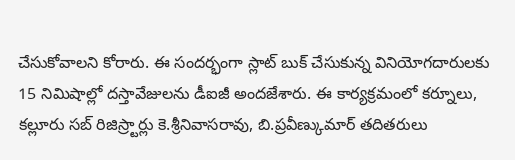చేసుకోవాలని కోరారు. ఈ సందర్భంగా స్లాట్ బుక్ చేసుకున్న వినియోగదారులకు 15 నిమిషాల్లో దస్తావేజులను డీఐజీ అందజేశారు. ఈ కార్యక్రమంలో కర్నూలు, కల్లూరు సబ్ రిజిస్ర్టార్లు కె.శ్రీనివాసరావు, బి.ప్రవీణ్కుమార్ తదితరులు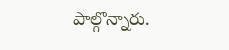పాల్గొన్నారు.